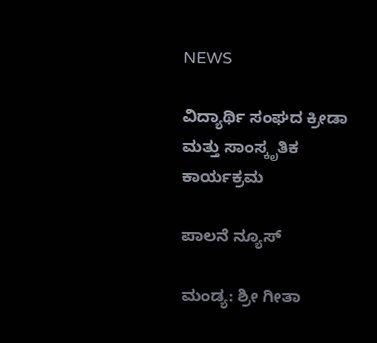NEWS

ವಿದ್ಯಾರ್ಥಿ ಸಂಘದ ಕ್ರೀಡಾ ಮತ್ತು ಸಾಂಸ್ಕೃತಿಕ ಕಾರ್ಯಕ್ರಮ

ಪಾಲನೆ ನ್ಯೂಸ್

ಮಂಡ್ಯ: ಶ್ರೀ ಗೀತಾ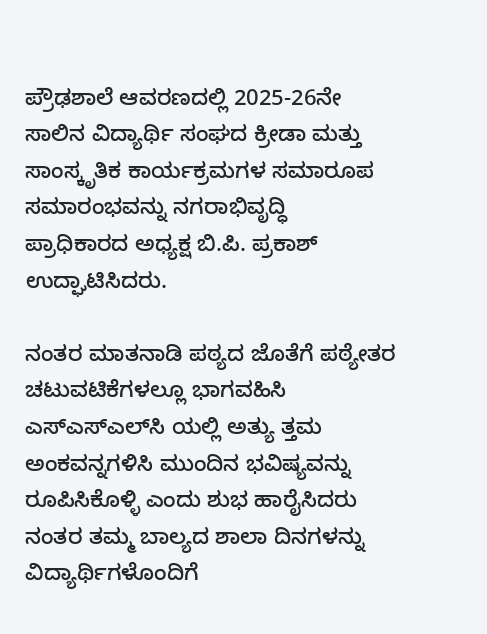ಪ್ರೌಢಶಾಲೆ ಆವರಣದಲ್ಲಿ 2025-26ನೇ ಸಾಲಿನ ವಿದ್ಯಾರ್ಥಿ ಸಂಘದ ಕ್ರೀಡಾ ಮತ್ತು ಸಾಂಸ್ಕೃತಿಕ ಕಾರ್ಯಕ್ರಮಗಳ ಸಮಾರೂಪ ಸಮಾರಂಭವನ್ನು ನಗರಾಭಿವೃದ್ಧಿ ಪ್ರಾಧಿಕಾರದ ಅಧ್ಯಕ್ಷ ಬಿ.ಪಿ. ಪ್ರಕಾಶ್ ಉದ್ಘಾಟಿಸಿದರು.

ನಂತರ ಮಾತನಾಡಿ ಪಠ್ಯದ ಜೊತೆಗೆ ಪಠ್ಯೇತರ ಚಟುವಟಿಕೆಗಳಲ್ಲೂ ಭಾಗವಹಿಸಿ ಎಸ್ಎಸ್ಎಲ್‌ಸಿ ಯಲ್ಲಿ ಅತ್ಯು ತ್ತಮ ಅಂಕವನ್ನಗಳಿಸಿ ಮುಂದಿನ ಭವಿಷ್ಯವನ್ನು ರೂಪಿಸಿಕೊಳ್ಳಿ ಎಂದು ಶುಭ ಹಾರೈಸಿದರು ನಂತರ ತಮ್ಮ ಬಾಲ್ಯದ ಶಾಲಾ ದಿನಗಳನ್ನು ವಿದ್ಯಾರ್ಥಿಗಳೊಂದಿಗೆ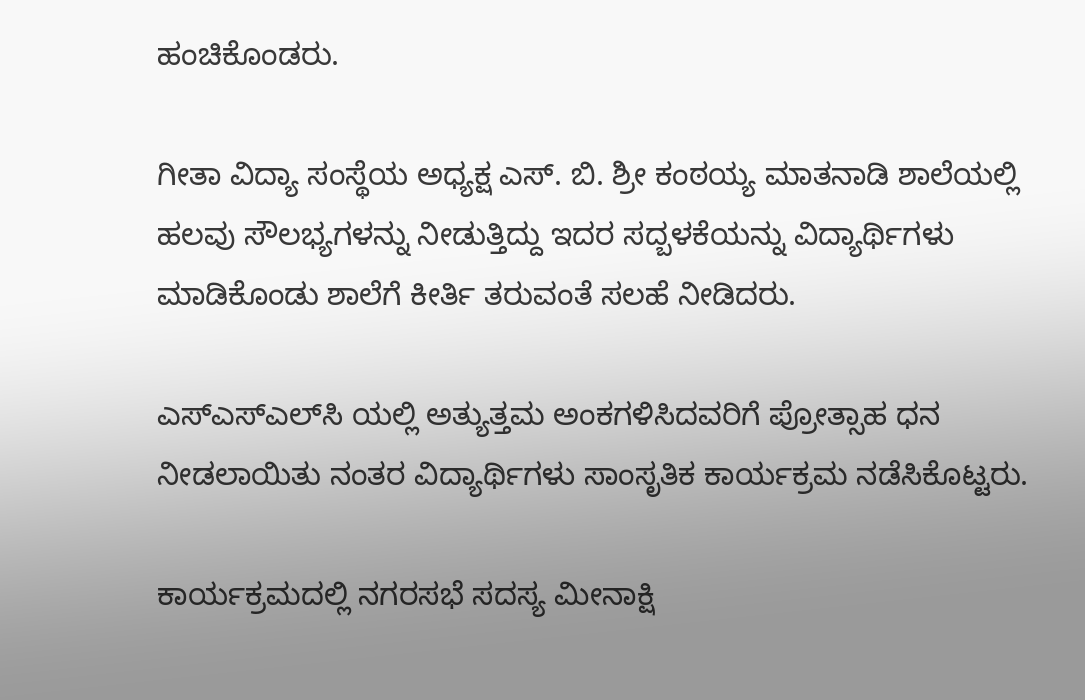ಹಂಚಿಕೊಂಡರು.

ಗೀತಾ ವಿದ್ಯಾ ಸಂಸ್ಥೆಯ ಅಧ್ಯಕ್ಷ ಎಸ್. ಬಿ. ಶ್ರೀ ಕಂಠಯ್ಯ ಮಾತನಾಡಿ ಶಾಲೆಯಲ್ಲಿ ಹಲವು ಸೌಲಭ್ಯಗಳನ್ನು ನೀಡುತ್ತಿದ್ದು ಇದರ ಸದ್ಬಳಕೆಯನ್ನು ವಿದ್ಯಾರ್ಥಿಗಳು ಮಾಡಿಕೊಂಡು ಶಾಲೆಗೆ ಕೀರ್ತಿ ತರುವಂತೆ ಸಲಹೆ ನೀಡಿದರು.

ಎಸ್‌ಎಸ್‌ಎಲ್‌ಸಿ ಯಲ್ಲಿ ಅತ್ಯುತ್ತಮ ಅಂಕಗಳಿಸಿದವರಿಗೆ ಪ್ರೋತ್ಸಾಹ ಧನ ನೀಡಲಾಯಿತು ನಂತರ ವಿದ್ಯಾರ್ಥಿಗಳು ಸಾಂಸೃತಿಕ ಕಾರ್ಯಕ್ರಮ ನಡೆಸಿಕೊಟ್ಟರು.

ಕಾರ್ಯಕ್ರಮದಲ್ಲಿ ನಗರಸಭೆ ಸದಸ್ಯ ಮೀನಾಕ್ಷಿ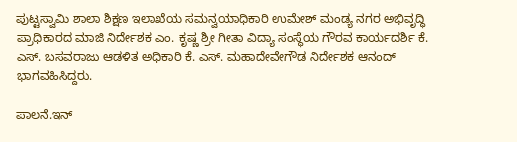ಪುಟ್ಟಸ್ವಾಮಿ ಶಾಲಾ ಶಿಕ್ಷಣ ಇಲಾಖೆಯ ಸಮನ್ವಯಾಧಿಕಾರಿ ಉಮೇಶ್ ಮಂಡ್ಯ ನಗರ ಅಭಿವೃದ್ಧಿ ಪ್ರಾಧಿಕಾರದ ಮಾಜಿ ನಿರ್ದೇಶಕ ಎಂ. ಕೃಷ್ಣ ಶ್ರೀ ಗೀತಾ ವಿದ್ಯಾ ಸಂಸ್ಥೆಯ ಗೌರವ ಕಾರ್ಯದರ್ಶಿ ಕೆ. ಎಸ್. ಬಸವರಾಜು ಆಡಳಿತ ಅಧಿಕಾರಿ ಕೆ. ಎಸ್. ಮಹಾದೇವೇಗೌಡ ನಿರ್ದೇಶಕ ಆನಂದ್ ಭಾಗವಹಿಸಿದ್ದರು.

ಪಾಲನೆ.ಇನ್‌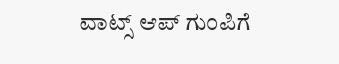ವಾಟ್ಸ್‌ ಆಪ್‌ ಗುಂಪಿಗೆ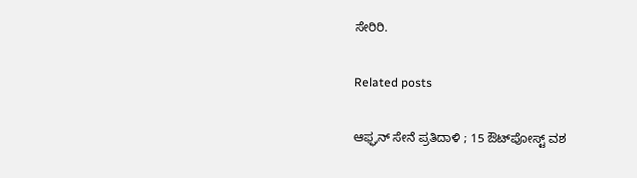ಸೇರಿರಿ.

Related posts

ಆಫ್ಘನ್ ಸೇನೆ ಪ್ರತಿದಾಳಿ ; 15 ಔಟ್‌ಪೋಸ್ಟ್ ವಶ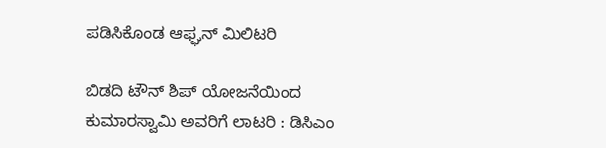ಪಡಿಸಿಕೊಂಡ ಆಫ್ಘನ್ ಮಿಲಿಟರಿ

ಬಿಡದಿ ಟೌನ್ ಶಿಪ್ ಯೋಜನೆಯಿಂದ ಕುಮಾರಸ್ವಾಮಿ ಅವರಿಗೆ ಲಾಟರಿ : ಡಿಸಿಎಂ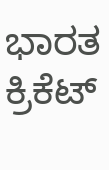ಭಾರತ ಕ್ರಿಕೆಟ್‌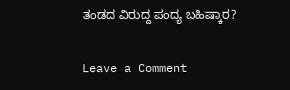ತಂಡದ ವಿರುದ್ದ ಪಂದ್ಯ ಬಹಿಷ್ಕಾರ?

Leave a Comment